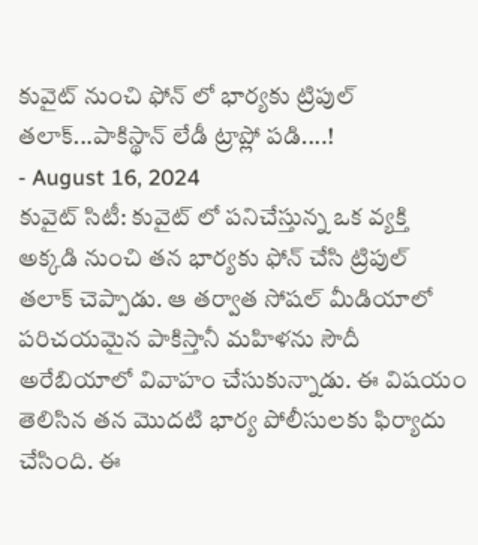కువైట్ నుంచి ఫోన్ లో భార్యకు ట్రిపుల్ తలాక్...పాకిస్థాన్ లేడీ ట్రాప్లో పడి....!
- August 16, 2024
కువైట్ సిటీ: కువైట్ లో పనిచేస్తున్న ఒక వ్యక్తి అక్కడి నుంచి తన భార్యకు ఫోన్ చేసి ట్రిపుల్ తలాక్ చెప్పాడు. ఆ తర్వాత సోషల్ మీడియాలో పరిచయమైన పాకిస్తానీ మహిళను సౌదీ అరేబియాలో వివాహం చేసుకున్నాడు. ఈ విషయం తెలిసిన తన మొదటి భార్య పోలీసులకు ఫిర్యాదు చేసింది. ఈ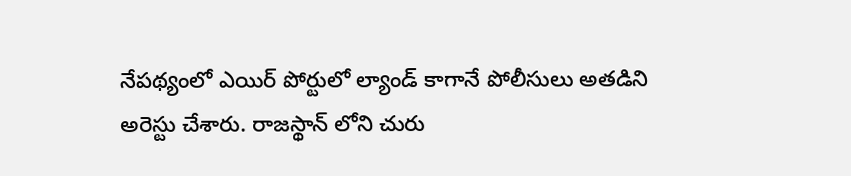నేపథ్యంలో ఎయిర్ పోర్టులో ల్యాండ్ కాగానే పోలీసులు అతడిని అరెస్టు చేశారు. రాజస్థాన్ లోని చురు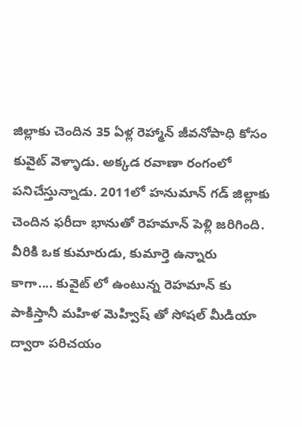జిల్లాకు చెందిన 35 ఏళ్ల రెహ్మాన్ జీవనోపాధి కోసం కువైట్ వెళ్ళాడు. అక్కడ రవాణా రంగంలో పనిచేస్తున్నాడు. 2011లో హనుమాన్ గడ్ జిల్లాకు చెందిన ఫరీదా భానుతో రెహమాన్ పెళ్లి జరిగింది. వీరికి ఒక కుమారుడు, కుమార్తె ఉన్నారు
కాగా.... కువైట్ లో ఉంటున్న రెహమాన్ కు పాకిస్తానీ మహిళ మెహ్విష్ తో సోషల్ మీడియా ద్వారా పరిచయం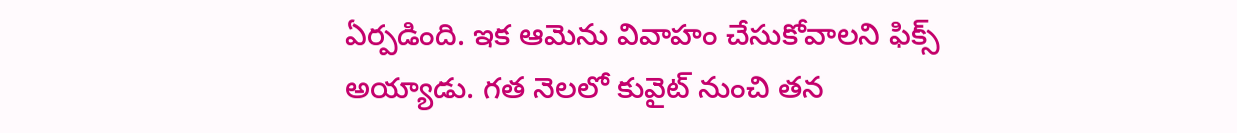ఏర్పడింది. ఇక ఆమెను వివాహం చేసుకోవాలని ఫిక్స్ అయ్యాడు. గత నెలలో కువైట్ నుంచి తన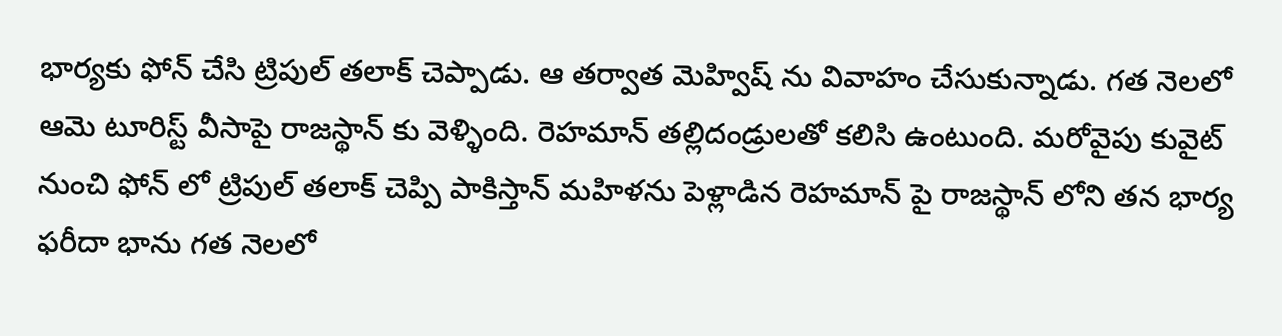భార్యకు ఫోన్ చేసి ట్రిపుల్ తలాక్ చెప్పాడు. ఆ తర్వాత మెహ్విష్ ను వివాహం చేసుకున్నాడు. గత నెలలో ఆమె టూరిస్ట్ వీసాపై రాజస్థాన్ కు వెళ్ళింది. రెహమాన్ తల్లిదండ్రులతో కలిసి ఉంటుంది. మరోవైపు కువైట్ నుంచి ఫోన్ లో ట్రిపుల్ తలాక్ చెప్పి పాకిస్తాన్ మహిళను పెళ్లాడిన రెహమాన్ పై రాజస్థాన్ లోని తన భార్య ఫరీదా భాను గత నెలలో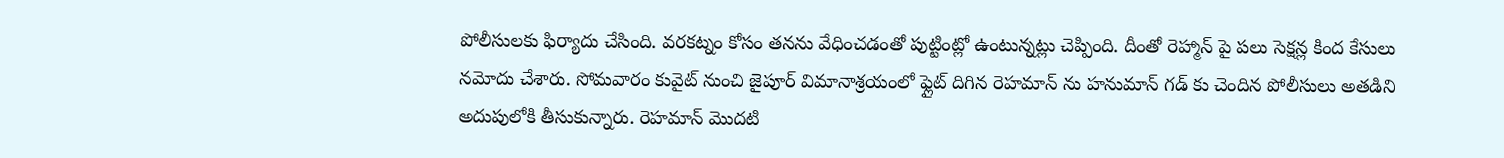పోలీసులకు ఫిర్యాదు చేసింది. వరకట్నం కోసం తనను వేధించడంతో పుట్టింట్లో ఉంటున్నట్లు చెప్పింది. దీంతో రెహ్మాన్ పై పలు సెక్షన్ల కింద కేసులు నమోదు చేశారు. సోమవారం కువైట్ నుంచి జైపూర్ విమానాశ్రయంలో ఫ్లైట్ దిగిన రెహమాన్ ను హనుమాన్ గడ్ కు చెందిన పోలీసులు అతడిని అదుపులోకి తీసుకున్నారు. రెహమాన్ మొదటి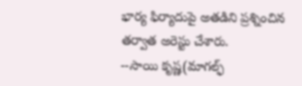భార్య ఫిర్యాదుపై అతడిని ప్రశ్నించిన తర్వాత అరెస్టు చేశారు.
--సాయి కృష్ణ(మాగల్ఫ్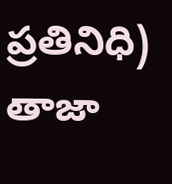ప్రతినిధి)
తాజా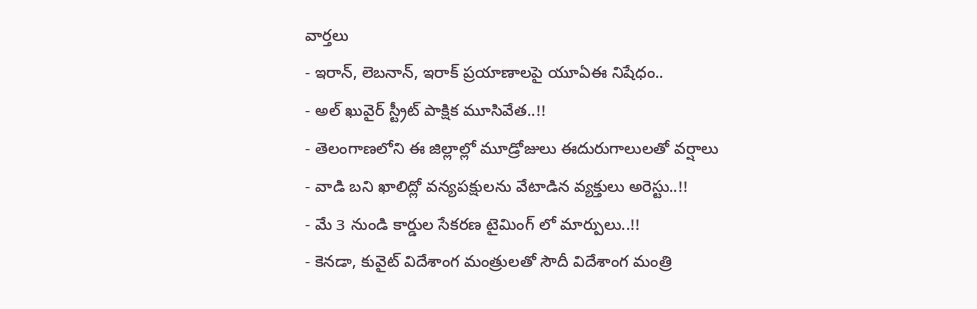వార్తలు
- ఇరాన్, లెబనాన్, ఇరాక్ ప్రయాణాలపై యూఏఈ నిషేధం..
- అల్ ఖువైర్ స్ట్రీట్ పాక్షిక మూసివేత..!!
- తెలంగాణలోని ఈ జిల్లాల్లో మూడ్రోజులు ఈదురుగాలులతో వర్షాలు
- వాడి బని ఖాలిద్లో వన్యపక్షులను వేటాడిన వ్యక్తులు అరెస్టు..!!
- మే 3 నుండి కార్డుల సేకరణ టైమింగ్ లో మార్పులు..!!
- కెనడా, కువైట్ విదేశాంగ మంత్రులతో సౌదీ విదేశాంగ మంత్రి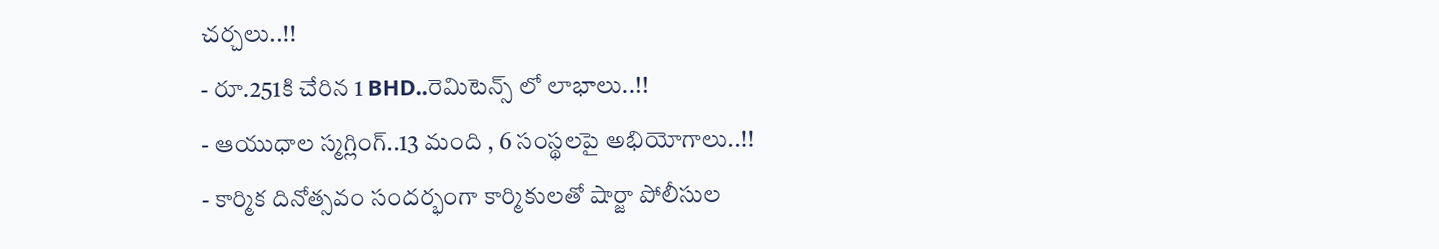చర్చలు..!!
- రూ.251కి చేరిన 1 BHD..రెమిటెన్స్ లో లాభాలు..!!
- ఆయుధాల స్మగ్లింగ్..13 మంది , 6 సంస్థలపై అభియోగాలు..!!
- కార్మిక దినోత్సవం సందర్భంగా కార్మికులతో షార్జా పోలీసుల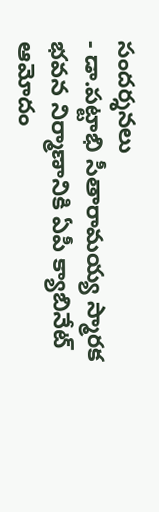సందర్శనలు
- డా.పట్టాభి సీతారామయ్య స్మారక భవన నిర్మాణానికి ఏపీ క్యాబినేట్ ఆమోదం